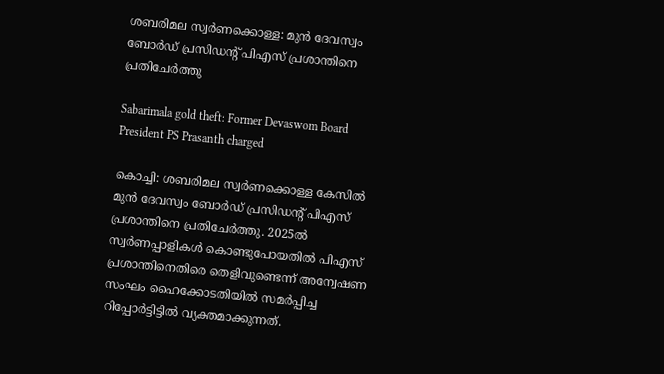ശബരിമല സ്വര്‍ണക്കൊള്ള: മുന്‍ ദേവസ്വം ബോര്‍ഡ് പ്രസിഡന്റ് പിഎസ് പ്രശാന്തിനെ പ്രതിചേര്‍ത്തു

Sabarimala gold theft: Former Devaswom Board President PS Prasanth charged

കൊച്ചി: ശബരിമല സ്വര്‍ണക്കൊള്ള കേസില്‍ മുന്‍ ദേവസ്വം ബോര്‍ഡ് പ്രസിഡന്റ് പിഎസ് പ്രശാന്തിനെ പ്രതിചേര്‍ത്തു. 2025ല്‍ സ്വര്‍ണപ്പാളികള്‍ കൊണ്ടുപോയതില്‍ പിഎസ് പ്രശാന്തിനെതിരെ തെളിവുണ്ടെന്ന് അന്വേഷണ സംഘം ഹൈക്കോടതിയില്‍ സമര്‍പ്പിച്ച റിപ്പോര്‍ട്ടിട്ടില്‍ വ്യക്തമാക്കുന്നത്.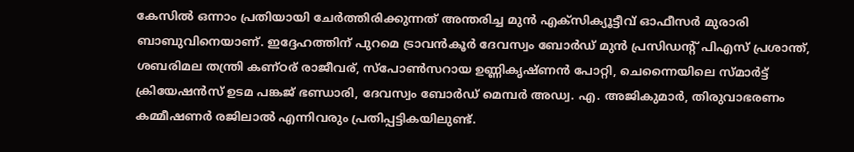കേസില്‍ ഒന്നാം പ്രതിയായി ചേര്‍ത്തിരിക്കുന്നത് അന്തരിച്ച മുന്‍ എക്‌സിക്യൂട്ടീവ് ഓഫീസര്‍ മുരാരി ബാബുവിനെയാണ്. ഇദ്ദേഹത്തിന് പുറമെ ട്രാവന്‍കൂര്‍ ദേവസ്വം ബോര്‍ഡ് മുന്‍ പ്രസിഡന്റ് പിഎസ് പ്രശാന്ത്, ശബരിമല തന്ത്രി കണ്ഠര് രാജീവര്, സ്‌പോണ്‍സറായ ഉണ്ണികൃഷ്ണന്‍ പോറ്റി, ചെന്നൈയിലെ സ്മാര്‍ട്ട് ക്രിയേഷന്‍സ് ഉടമ പങ്കജ് ഭണ്ഡാരി, ദേവസ്വം ബോര്‍ഡ് മെമ്പര്‍ അഡ്വ. എ. അജികുമാര്‍, തിരുവാഭരണം കമ്മീഷണര്‍ രജിലാല്‍ എന്നിവരും പ്രതിപ്പട്ടികയിലുണ്ട്.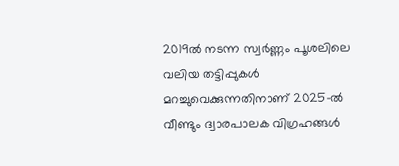2019ല്‍ നടന്ന സ്വര്‍ണ്ണം പൂശലിലെ വലിയ തട്ടിപ്പുകള്‍ മറച്ചുവെക്കുന്നതിനാണ് 2025-ല്‍ വീണ്ടും ദ്വാരപാലക വിഗ്രഹങ്ങള്‍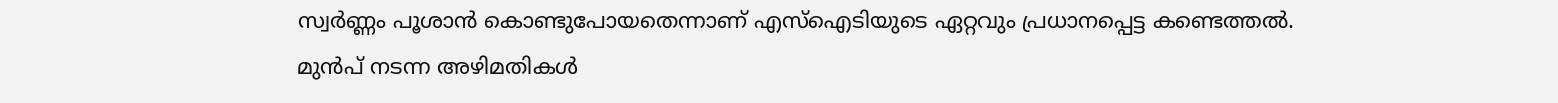സ്വര്‍ണ്ണം പൂശാന്‍ കൊണ്ടുപോയതെന്നാണ് എസ്‌ഐടിയുടെ ഏറ്റവും പ്രധാനപ്പെട്ട കണ്ടെത്തല്‍. മുന്‍പ് നടന്ന അഴിമതികള്‍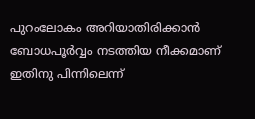പുറംലോകം അറിയാതിരിക്കാന്‍ ബോധപൂര്‍വ്വം നടത്തിയ നീക്കമാണ് ഇതിനു പിന്നിലെന്ന്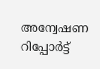അന്വേഷണ റിപ്പോര്‍ട്ട്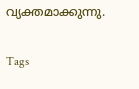വ്യക്തമാക്കുന്നു.

Tags